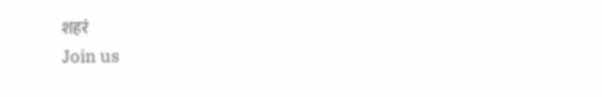शहरं
Join us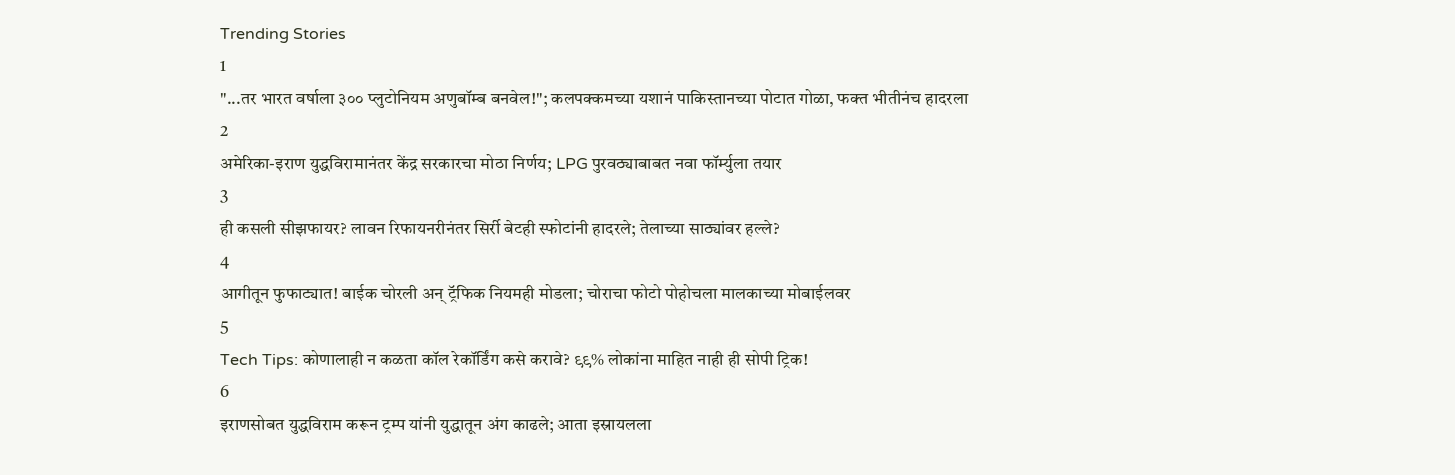Trending Stories
1
"...तर भारत वर्षाला ३०० प्लुटोनियम अणुबॉम्ब बनवेल!"; कलपक्कमच्या यशानं पाकिस्तानच्या पोटात गोळा, फक्त भीतीनंच हादरला
2
अमेरिका-इराण युद्धविरामानंतर केंद्र सरकारचा मोठा निर्णय; LPG पुरवठ्याबाबत नवा फॉर्म्युला तयार
3
ही कसली सीझफायर? लावन रिफायनरीनंतर सिर्री बेटही स्फोटांनी हादरले; तेलाच्या साठ्यांवर हल्ले?
4
आगीतून फुफाट्यात! बाईक चोरली अन् ट्रॅफिक नियमही मोडला; चोराचा फोटो पोहोचला मालकाच्या मोबाईलवर
5
Tech Tips: कोणालाही न कळता कॉल रेकॉर्डिंग कसे करावे? ९९% लोकांना माहित नाही ही सोपी ट्रिक!
6
इराणसोबत युद्धविराम करून ट्रम्प यांनी युद्धातून अंग काढले; आता इस्रायलला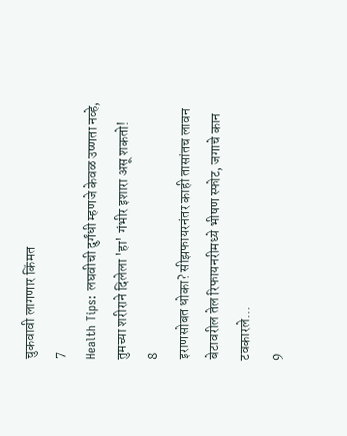चुकवावी लागणार किंमत
7
Health Tips: लघवीची दुर्गंधी म्हणजे केवळ उष्णता नव्हे, तुमच्या शरीराने दिलेला 'हा' गंभीर इशारा असू शकतो!
8
इराणसोबत धोका? सीझफायरनंतर काही तासांतच लावन बेटावरील तेल रिफायनरीमध्ये भीषण स्फोट, जगाचे कान टवकारले...
9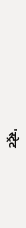'स्ट्रेट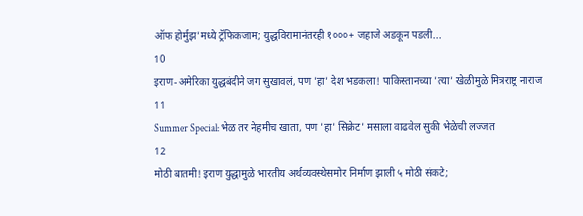ऑफ होर्मुझ'मध्ये ट्रॅफिकजाम; युद्धविरामानंतरही १०००+ जहाजे अडकून पडली...
10
इराण-अमेरिका युद्धबंदीने जग सुखावलं, पण 'हा' देश भडकला! पाकिस्तानच्या 'त्या' खेळीमुळे मित्रराष्ट्र नाराज
11
Summer Special: भेळ तर नेहमीच खाता, पण 'हा' सिक्रेट' मसाला वाढवेल सुकी भेळेची लज्जत
12
मोठी बातमी! इराण युद्धामुळे भारतीय अर्थव्यवस्थेसमोर निर्माण झाली ५ मोठी संकटे;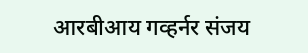आरबीआय गव्हर्नर संजय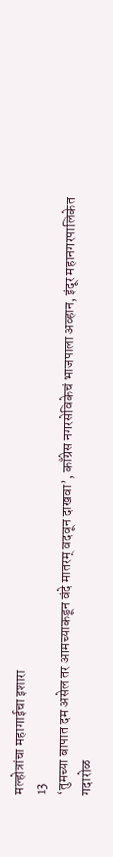मल्होत्रांचा महागाईचा इशारा
13
‘तुमच्या बापात दम असेल तर आमच्याकडून वंदे मातरम् वदवून दाखवा’, काँग्रेस नगरसेविकेचं भाजपाला अव्हान, इंदूर महानगरपालिकेत गदारोळ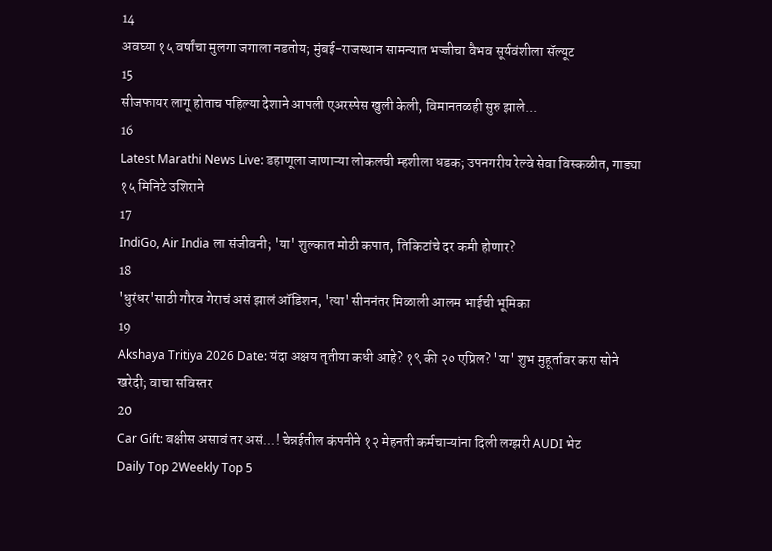14
अवघ्या १५ वर्षांचा मुलगा जगाला नडतोय; मुंबई-राजस्थान सामन्यात भज्जीचा वैभव सूर्यवंशीला सॅल्यूट
15
सीजफायर लागू होताच पहिल्या देशाने आपली एअरस्पेस खुली केली, विमानतळही सुरु झाले...
16
Latest Marathi News Live: डहाणूला जाणाऱ्या लोकलची म्हशीला धडक; उपनगरीय रेल्वे सेवा विस्कळीत, गाड्या १५ मिनिटे उशिराने
17
IndiGo, Air India ला संजीवनी; 'या' शुल्कात मोठी कपात, तिकिटांचे दर कमी होणार?
18
'धुरंधर'साठी गौरव गेराचं असं झालं ऑडिशन, 'त्या' सीननंतर मिळाली आलम भाईची भूमिका
19
Akshaya Tritiya 2026 Date: यंदा अक्षय तृतीया कधी आहे? १९ की २० एप्रिल? 'या' शुभ मुहूर्तावर करा सोने खरेदी; वाचा सविस्तर
20
Car Gift: बक्षीस असावं तर असं...! चेन्नईतील कंपनीने १२ मेहनती कर्मचाऱ्यांना दिली लग्झरी AUDI भेट
Daily Top 2Weekly Top 5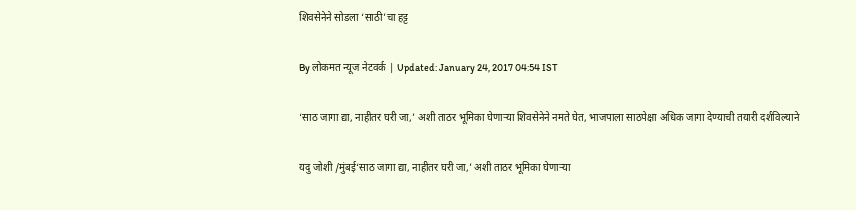शिवसेनेने सोडला ‘साठी’चा हट्ट

By लोकमत न्यूज नेटवर्क | Updated: January 24, 2017 04:54 IST

‘साठ जागा द्या, नाहीतर घरी जा,’ अशी ताठर भूमिका घेणाऱ्या शिवसेनेने नमते घेत, भाजपाला साठपेक्षा अधिक जागा देण्याची तयारी दर्शविल्याने

यदु जोशी /मुंबई‘साठ जागा द्या, नाहीतर घरी जा,’ अशी ताठर भूमिका घेणाऱ्या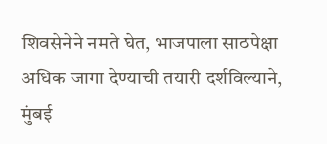शिवसेनेने नमते घेत, भाजपाला साठपेक्षा अधिक जागा देण्याची तयारी दर्शविल्याने, मुंबई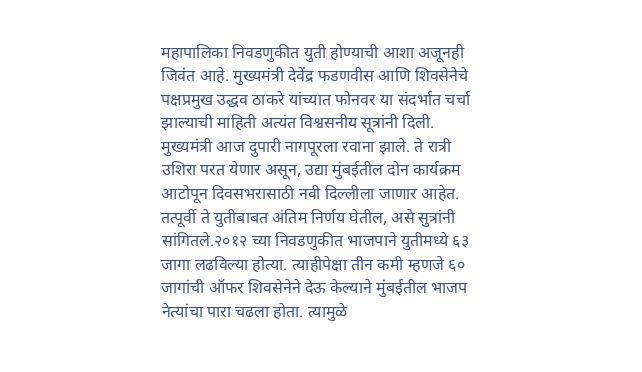महापालिका निवडणुकीत युती होण्याची आशा अजूनही जिवंत आहे. मुख्यमंत्री देवेंद्र फडणवीस आणि शिवसेनेचे पक्षप्रमुख उद्धव ठाकरे यांच्यात फोनवर या संदर्भात चर्चा झाल्याची माहिती अत्यंत विश्वसनीय सूत्रांनी दिली. मुख्यमंत्री आज दुपारी नागपूरला रवाना झाले. ते रात्री उशिरा परत येणार असून, उद्या मुंबईतील दोन कार्यक्रम आटोपून दिवसभरासाठी नवी दिल्लीला जाणार आहेत. तत्पूर्वी ते युतीबाबत अंतिम निर्णय घेतील, असे सुत्रांनी सांगितले.२०१२ च्या निवडणुकीत भाजपाने युतीमध्ये ६३ जागा लढविल्या होत्या. त्याहीपेक्षा तीन कमी म्हणजे ६० जागांची ऑफर शिवसेनेने देऊ केल्याने मुंबईतील भाजप नेत्यांचा पारा चढला होता. त्यामुळे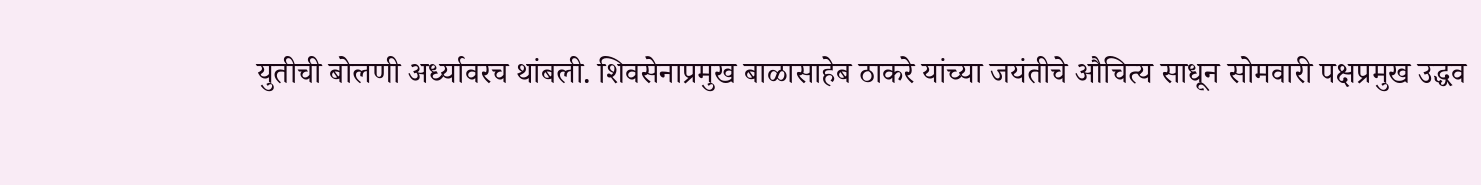युतीची बोलणी अर्ध्यावरच थांबली. शिवसेनाप्रमुख बाळासाहेब ठाकरे यांच्या जयंतीचे औचित्य साधून सोमवारी पक्षप्रमुख उद्धव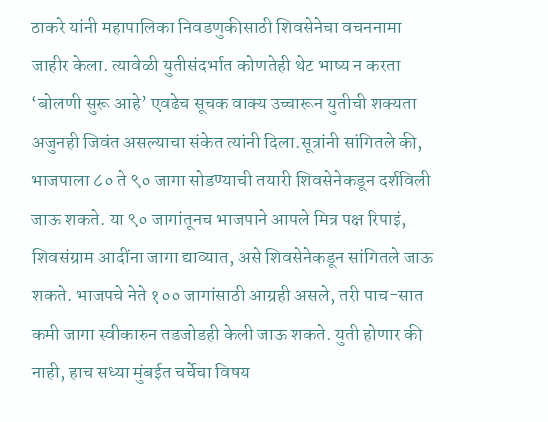ठाकरे यांनी महापालिका निवडणुकीसाठी शिवसेनेचा वचननामा जाहीर केला. त्यावेळी युतीसंदर्भात कोणतेही थेट भाष्य न करता ‘बोलणी सुरू आहे’ एवढेच सूचक वाक्य उच्चारून युतीची शक्यता अजुनही जिवंत असल्याचा संकेत त्यांनी दिला.सूत्रांनी सांगितले की, भाजपाला ८० ते ९० जागा सोडण्याची तयारी शिवसेनेकडून दर्शविली जाऊ शकते. या ९० जागांतूनच भाजपाने आपले मित्र पक्ष रिपाइं, शिवसंग्राम आदींना जागा द्याव्यात, असे शिवसेनेकडून सांगितले जाऊ शकते. भाजपचे नेते १०० जागांसाठी आग्रही असले, तरी पाच-सात कमी जागा स्वीकारुन तडजोडही केली जाऊ शकते. युती होणार की नाही, हाच सध्या मुंबईत चर्चेचा विषय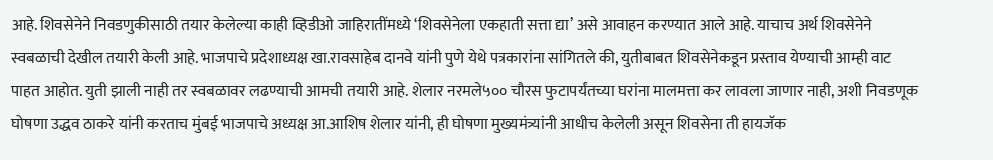आहे. शिवसेनेने निवडणुकीसाठी तयार केलेल्या काही व्हिडीओ जाहिरातींमध्ये ‘शिवसेनेला एकहाती सत्ता द्या’ असे आवाहन करण्यात आले आहे. याचाच अर्थ शिवसेनेने स्वबळाची देखील तयारी केली आहे. भाजपाचे प्रदेशाध्यक्ष खा.रावसाहेब दानवे यांनी पुणे येथे पत्रकारांना सांगितले की, युतीबाबत शिवसेनेकडून प्रस्ताव येण्याची आम्ही वाट पाहत आहोत. युती झाली नाही तर स्वबळावर लढण्याची आमची तयारी आहे. शेलार नरमले५०० चौरस फुटापर्यंतच्या घरांना मालमत्ता कर लावला जाणार नाही, अशी निवडणूक घोषणा उद्धव ठाकरे यांनी करताच मुंबई भाजपाचे अध्यक्ष आ.आशिष शेलार यांनी, ही घोषणा मुख्यमंत्र्यांनी आधीच केलेली असून शिवसेना ती हायजॅक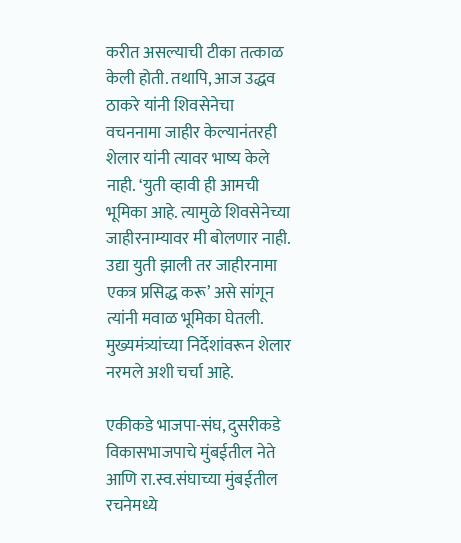करीत असल्याची टीका तत्काळ केली होती. तथापि, आज उद्धव ठाकरे यांनी शिवसेनेचा वचननामा जाहीर केल्यानंतरही शेलार यांनी त्यावर भाष्य केले नाही. ‘युती व्हावी ही आमची भूमिका आहे. त्यामुळे शिवसेनेच्या जाहीरनाम्यावर मी बोलणार नाही. उद्या युती झाली तर जाहीरनामा एकत्र प्रसिद्ध करू’ असे सांगून त्यांनी मवाळ भूमिका घेतली. मुख्यमंत्र्यांच्या निर्देशांवरून शेलार नरमले अशी चर्चा आहे.

एकीकडे भाजपा-संघ, दुसरीकडे विकासभाजपाचे मुंबईतील नेते आणि रा.स्व.संघाच्या मुंबईतील रचनेमध्ये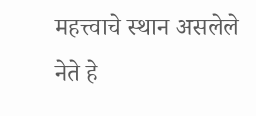महत्त्वाचे स्थान असलेले नेते हे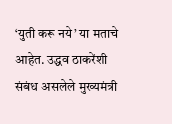‘युती करू नये’ या मताचे आहेत. उद्धव ठाकरेंशी संबंध असलेले मुख्यमंत्री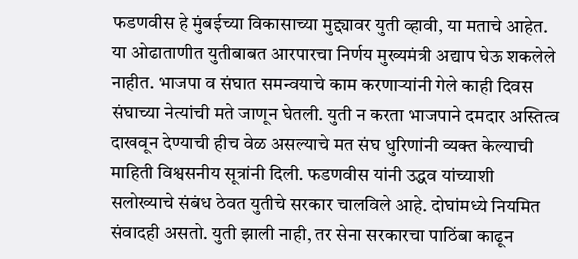फडणवीस हे मुंबईच्या विकासाच्या मुद्द्यावर युती व्हावी, या मताचे आहेत. या ओढाताणीत युतीबाबत आरपारचा निर्णय मुख्यमंत्री अद्याप घेऊ शकलेले नाहीत. भाजपा व संघात समन्वयाचे काम करणाऱ्यांनी गेले काही दिवस संघाच्या नेत्यांची मते जाणून घेतली. युती न करता भाजपाने दमदार अस्तित्व दाखवून देण्याची हीच वेळ असल्याचे मत संघ धुरिणांनी व्यक्त केल्याची माहिती विश्वसनीय सूत्रांनी दिली. फडणवीस यांनी उद्धव यांच्याशी सलोख्याचे संबंध ठेवत युतीचे सरकार चालविले आहे. दोघांमध्ये नियमित संवादही असतो. युती झाली नाही, तर सेना सरकारचा पाठिंबा काढून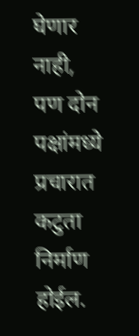घेणार नाही, पण दोन पक्षांमध्ये प्रचारात कटुता निर्माण होईल.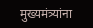मुख्यमंत्र्यांना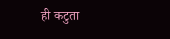ही कटुता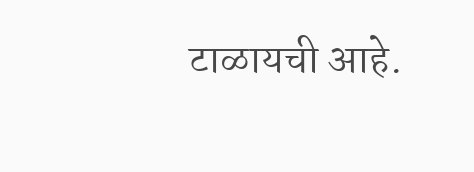टाळायची आहे.